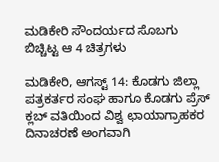ಮಡಿಕೇರಿ ಸೌಂದರ್ಯದ ಸೊಬಗು ಬಿಚ್ಚಿಟ್ಟ ಆ 4 ಚಿತ್ರಗಳು

ಮಡಿಕೇರಿ, ಆಗಸ್ಟ್ 14: ಕೊಡಗು ಜಿಲ್ಲಾ ಪತ್ರಕರ್ತರ ಸಂಘ ಹಾಗೂ ಕೊಡಗು ಪ್ರೆಸ್ ಕ್ಲಬ್ ವತಿಯಿಂದ ವಿಶ್ವ ಛಾಯಾಗ್ರಾಹಕರ ದಿನಾಚರಣೆ ಅಂಗವಾಗಿ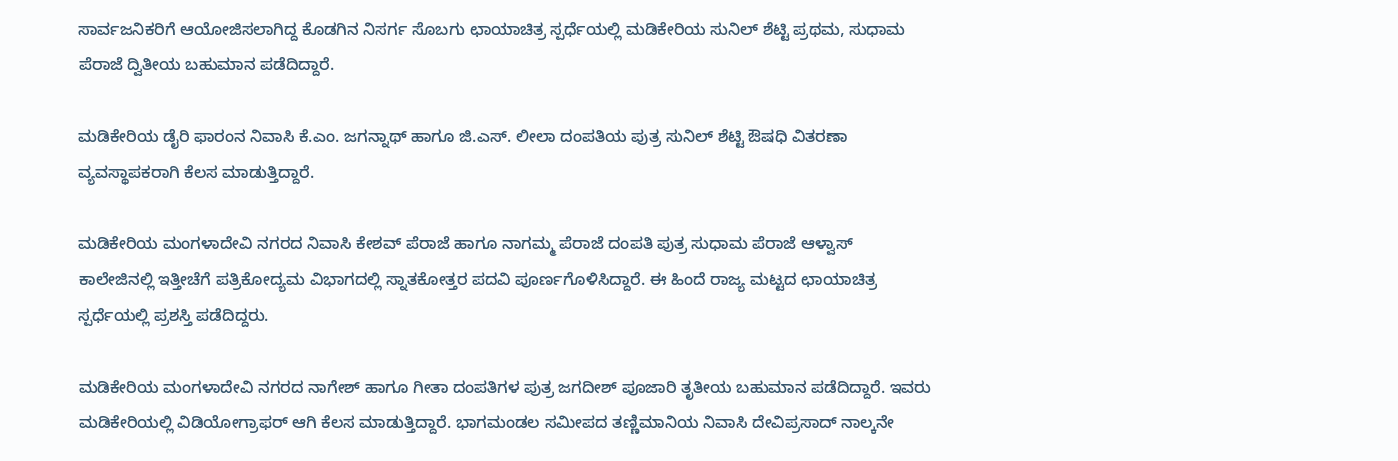ಸಾರ್ವಜನಿಕರಿಗೆ ಆಯೋಜಿಸಲಾಗಿದ್ದ ಕೊಡಗಿನ ನಿಸರ್ಗ ಸೊಬಗು ಛಾಯಾಚಿತ್ರ ಸ್ಪರ್ಧೆಯಲ್ಲಿ ಮಡಿಕೇರಿಯ ಸುನಿಲ್ ಶೆಟ್ಟಿ ಪ್ರಥಮ, ಸುಧಾಮ ಪೆರಾಜೆ ದ್ವಿತೀಯ ಬಹುಮಾನ ಪಡೆದಿದ್ದಾರೆ.

ಮಡಿಕೇರಿಯ ಡೈರಿ ಫಾರಂನ ನಿವಾಸಿ ಕೆ.ಎಂ. ಜಗನ್ನಾಥ್ ಹಾಗೂ ಜಿ.ಎಸ್. ಲೀಲಾ ದಂಪತಿಯ ಪುತ್ರ ಸುನಿಲ್ ಶೆಟ್ಟಿ ಔಷಧಿ ವಿತರಣಾ ವ್ಯವಸ್ಥಾಪಕರಾಗಿ ಕೆಲಸ ಮಾಡುತ್ತಿದ್ದಾರೆ.

ಮಡಿಕೇರಿಯ ಮಂಗಳಾದೇವಿ ನಗರದ ನಿವಾಸಿ ಕೇಶವ್ ಪೆರಾಜೆ ಹಾಗೂ ನಾಗಮ್ಮ ಪೆರಾಜೆ ದಂಪತಿ ಪುತ್ರ ಸುಧಾಮ ಪೆರಾಜೆ ಆಳ್ವಾಸ್ ಕಾಲೇಜಿನಲ್ಲಿ ಇತ್ತೀಚೆಗೆ ಪತ್ರಿಕೋದ್ಯಮ ವಿಭಾಗದಲ್ಲಿ ಸ್ನಾತಕೋತ್ತರ ಪದವಿ ಪೂರ್ಣಗೊಳಿಸಿದ್ದಾರೆ. ಈ ಹಿಂದೆ ರಾಜ್ಯ ಮಟ್ಟದ ಛಾಯಾಚಿತ್ರ ಸ್ಪರ್ಧೆಯಲ್ಲಿ ಪ್ರಶಸ್ತಿ ಪಡೆದಿದ್ದರು.

ಮಡಿಕೇರಿಯ ಮಂಗಳಾದೇವಿ ನಗರದ ನಾಗೇಶ್ ಹಾಗೂ ಗೀತಾ ದಂಪತಿಗಳ ಪುತ್ರ ಜಗದೀಶ್ ಪೂಜಾರಿ ತೃತೀಯ ಬಹುಮಾನ ಪಡೆದಿದ್ದಾರೆ. ಇವರು ಮಡಿಕೇರಿಯಲ್ಲಿ ವಿಡಿಯೋಗ್ರಾಫರ್ ಆಗಿ ಕೆಲಸ ಮಾಡುತ್ತಿದ್ದಾರೆ. ಭಾಗಮಂಡಲ ಸಮೀಪದ ತಣ್ಣಿಮಾನಿಯ ನಿವಾಸಿ ದೇವಿಪ್ರಸಾದ್ ನಾಲ್ಕನೇ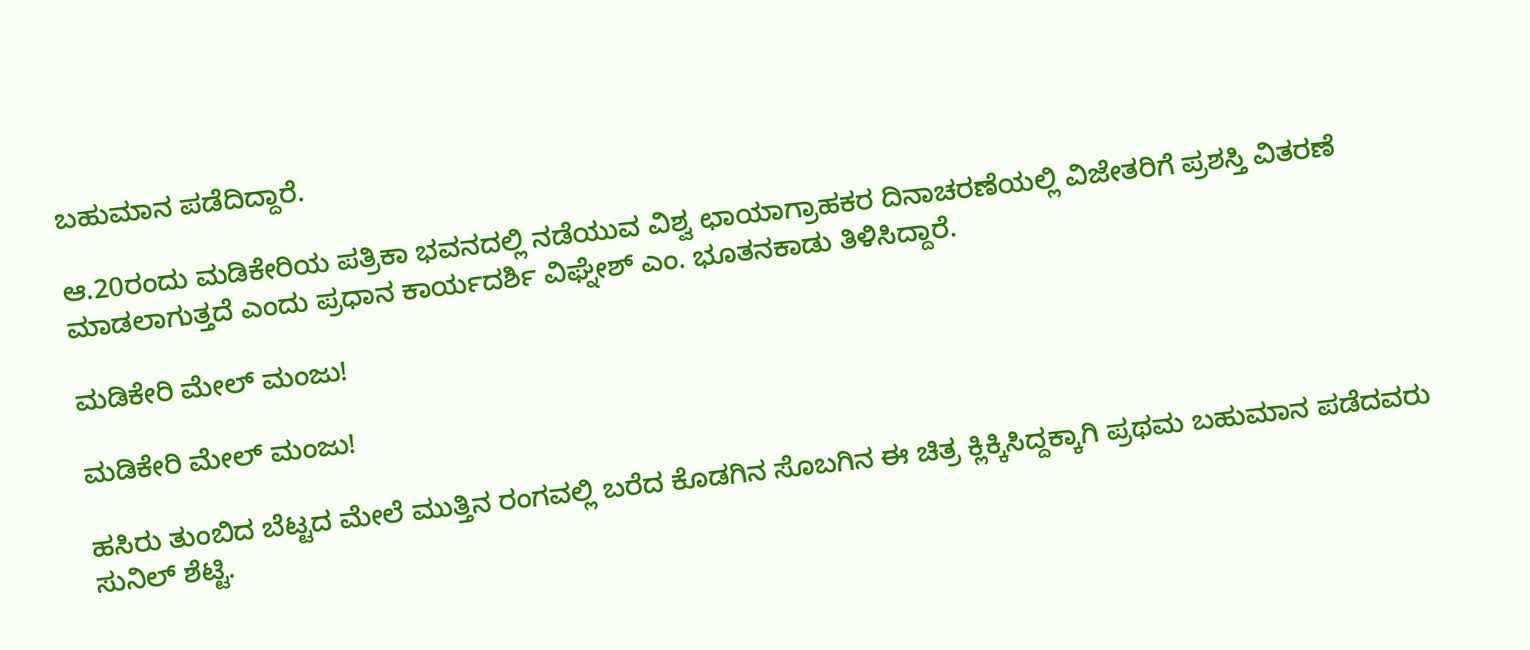ಬಹುಮಾನ ಪಡೆದಿದ್ದಾರೆ.

ಆ.20ರಂದು ಮಡಿಕೇರಿಯ ಪತ್ರಿಕಾ ಭವನದಲ್ಲಿ ನಡೆಯುವ ವಿಶ್ವ ಛಾಯಾಗ್ರಾಹಕರ ದಿನಾಚರಣೆಯಲ್ಲಿ ವಿಜೇತರಿಗೆ ಪ್ರಶಸ್ತಿ ವಿತರಣೆ ಮಾಡಲಾಗುತ್ತದೆ ಎಂದು ಪ್ರಧಾನ ಕಾರ್ಯದರ್ಶಿ ವಿಘ್ನೇಶ್ ಎಂ. ಭೂತನಕಾಡು ತಿಳಿಸಿದ್ದಾರೆ.

ಮಡಿಕೇರಿ ಮೇಲ್ ಮಂಜು!

ಮಡಿಕೇರಿ ಮೇಲ್ ಮಂಜು!

ಹಸಿರು ತುಂಬಿದ ಬೆಟ್ಟದ ಮೇಲೆ ಮುತ್ತಿನ ರಂಗವಲ್ಲಿ ಬರೆದ ಕೊಡಗಿನ ಸೊಬಗಿನ ಈ ಚಿತ್ರ ಕ್ಲಿಕ್ಕಿಸಿದ್ದಕ್ಕಾಗಿ ಪ್ರಥಮ ಬಹುಮಾನ ಪಡೆದವರು ಸುನಿಲ್ ಶೆಟ್ಟಿ.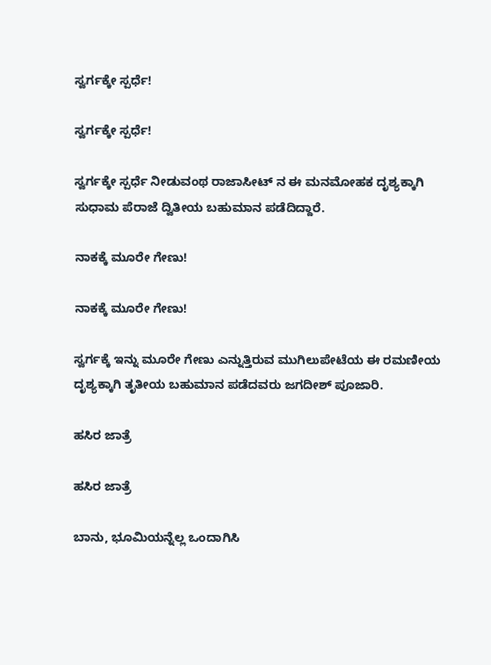ಸ್ವರ್ಗಕ್ಕೇ ಸ್ಪರ್ಧೆ!

ಸ್ವರ್ಗಕ್ಕೇ ಸ್ಪರ್ಧೆ!

ಸ್ವರ್ಗಕ್ಕೇ ಸ್ಪರ್ಧೆ ನೀಡುವಂಥ ರಾಜಾಸೀಟ್ ನ ಈ ಮನಮೋಹಕ ದೃಶ್ಯಕ್ಕಾಗಿ ಸುಧಾಮ ಪೆರಾಜೆ ದ್ವಿತೀಯ ಬಹುಮಾನ ಪಡೆದಿದ್ದಾರೆ.

ನಾಕಕ್ಕೆ ಮೂರೇ ಗೇಣು!

ನಾಕಕ್ಕೆ ಮೂರೇ ಗೇಣು!

ಸ್ವರ್ಗಕ್ಕೆ ಇನ್ನು ಮೂರೇ ಗೇಣು ಎನ್ನುತ್ತಿರುವ ಮುಗಿಲುಪೇಟೆಯ ಈ ರಮಣೀಯ ದೃಶ್ಯಕ್ಕಾಗಿ ತೃತೀಯ ಬಹುಮಾನ ಪಡೆದವರು ಜಗದೀಶ್ ಪೂಜಾರಿ.

ಹಸಿರ ಜಾತ್ರೆ

ಹಸಿರ ಜಾತ್ರೆ

ಬಾನು, ಭೂಮಿಯನ್ನೆಲ್ಲ ಒಂದಾಗಿಸಿ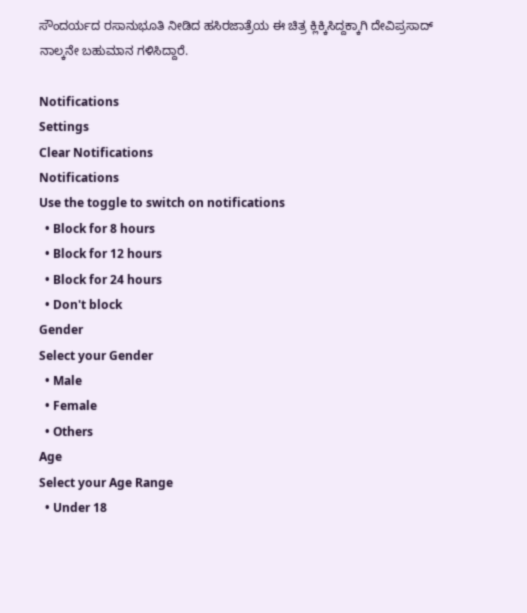ಸೌಂದರ್ಯದ ರಸಾನುಭೂತಿ ನೀಡಿದ ಹಸಿರಜಾತ್ರೆಯ ಈ ಚಿತ್ರ ಕ್ಲಿಕ್ಕಿಸಿದ್ದಕ್ಕಾಗಿ ದೇವಿಪ್ರಸಾದ್ ನಾಲ್ಕನೇ ಬಹುಮಾನ ಗಳಿಸಿದ್ದಾರೆ.

Notifications
Settings
Clear Notifications
Notifications
Use the toggle to switch on notifications
  • Block for 8 hours
  • Block for 12 hours
  • Block for 24 hours
  • Don't block
Gender
Select your Gender
  • Male
  • Female
  • Others
Age
Select your Age Range
  • Under 18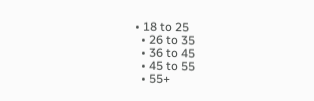• 18 to 25
  • 26 to 35
  • 36 to 45
  • 45 to 55
  • 55+